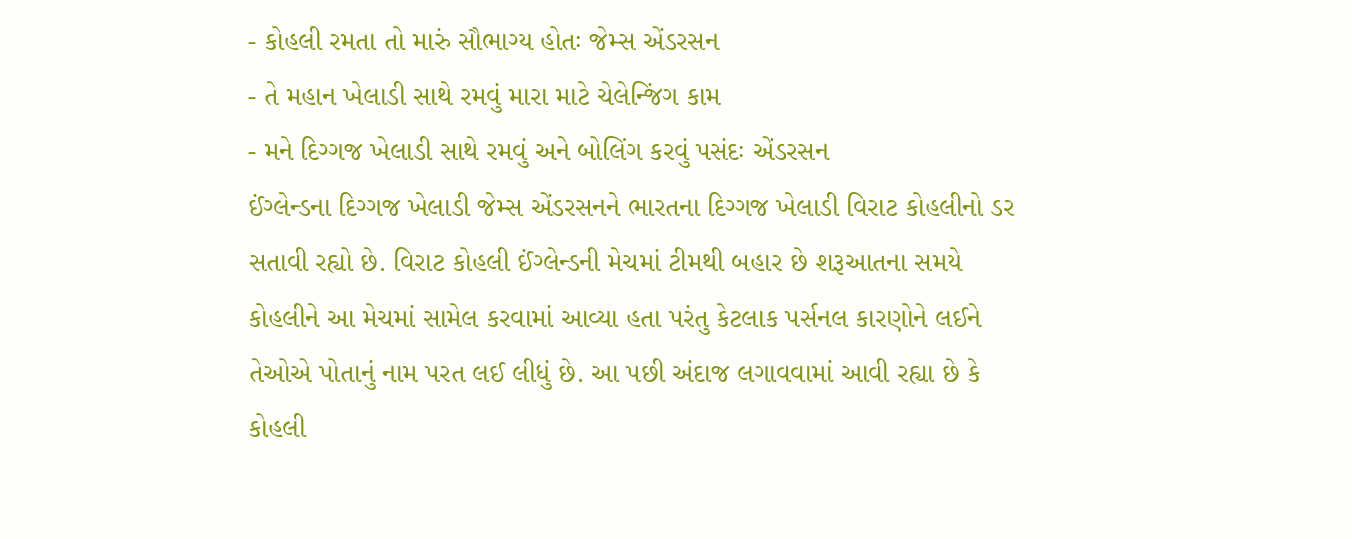- કોહલી રમતા તો મારું સૌભાગ્ય હોતઃ જેમ્સ એંડરસન
- તે મહાન ખેલાડી સાથે રમવું મારા માટે ચેલેન્જિંગ કામ
- મને દિગ્ગજ ખેલાડી સાથે રમવું અને બોલિંગ કરવું પસંદઃ એંડરસન
ઈંગ્લેન્ડના દિગ્ગજ ખેલાડી જેમ્સ એંડરસનને ભારતના દિગ્ગજ ખેલાડી વિરાટ કોહલીનો ડર સતાવી રહ્યો છે. વિરાટ કોહલી ઈંગ્લેન્ડની મેચમાં ટીમથી બહાર છે શરૂઆતના સમયે કોહલીને આ મેચમાં સામેલ કરવામાં આવ્યા હતા પરંતુ કેટલાક પર્સનલ કારણોને લઈને તેઓએ પોતાનું નામ પરત લઈ લીધું છે. આ પછી અંદાજ લગાવવામાં આવી રહ્યા છે કે કોહલી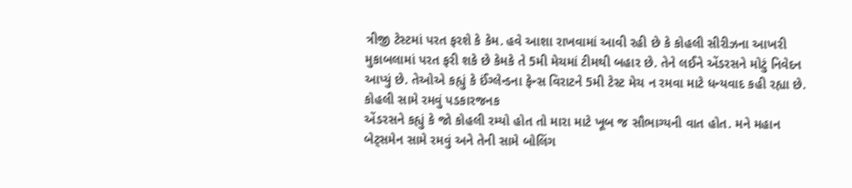ત્રીજી ટેસ્ટમાં પરત ફરશે કે કેમ. હવે આશા રાખવામાં આવી રહી છે કે કોહલી સીરીઝના આખરી મુકાબલામાં પરત ફરી શકે છે કેમકે તે 5મી મેચમાં ટીમથી બહાર છે. તેને લઈને એંડરસને મોટું નિવેદન આપ્યું છે. તેઓએ કહ્યું કે ઈંગ્લેન્ડના ફેન્સ વિરાટને 5મી ટેસ્ટ મેચ ન રમવા માટે ધન્યવાદ કહી રહ્યા છે.
કોહલી સામે રમવું પડકારજનક
એંડરસને કહ્યું કે જો કોહલી રમ્યો હોત તો મારા માટે ખૂબ જ સૌભાગ્યની વાત હોત. મને મહાન બેટ્સમેન સામે રમવું અને તેની સામે બોલિંગ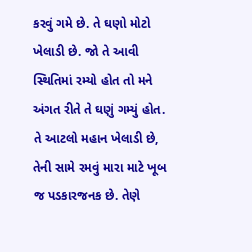કરવું ગમે છે. તે ઘણો મોટો ખેલાડી છે. જો તે આવી સ્થિતિમાં રમ્યો હોત તો મને અંગત રીતે તે ઘણું ગમ્યું હોત. તે આટલો મહાન ખેલાડી છે, તેની સામે રમવું મારા માટે ખૂબ જ પડકારજનક છે. તેણે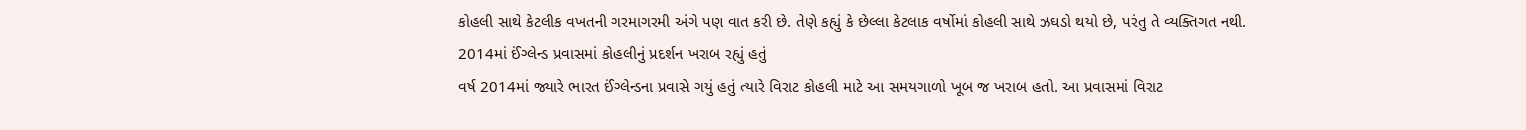કોહલી સાથે કેટલીક વખતની ગરમાગરમી અંગે પણ વાત કરી છે. તેણે કહ્યું કે છેલ્લા કેટલાક વર્ષોમાં કોહલી સાથે ઝઘડો થયો છે, પરંતુ તે વ્યક્તિગત નથી.
2014માં ઈંગ્લેન્ડ પ્રવાસમાં કોહલીનું પ્રદર્શન ખરાબ રહ્યું હતું
વર્ષ 2014માં જ્યારે ભારત ઈંગ્લેન્ડના પ્રવાસે ગયું હતું ત્યારે વિરાટ કોહલી માટે આ સમયગાળો ખૂબ જ ખરાબ હતો. આ પ્રવાસમાં વિરાટ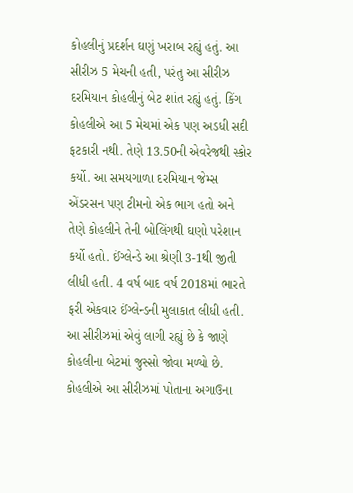કોહલીનું પ્રદર્શન ઘણું ખરાબ રહ્યું હતું. આ સીરીઝ 5 મેચની હતી, પરંતુ આ સીરીઝ દરમિયાન કોહલીનું બેટ શાંત રહ્યું હતું. કિંગ કોહલીએ આ 5 મેચમાં એક પણ અડધી સદી ફટકારી નથી. તેણે 13.50ની એવરેજથી સ્કોર કર્યો. આ સમયગાળા દરમિયાન જેમ્સ એંડરસન પણ ટીમનો એક ભાગ હતો અને તેણે કોહલીને તેની બોલિંગથી ઘણો પરેશાન કર્યો હતો. ઈંગ્લેન્ડે આ શ્રેણી 3-1થી જીતી લીધી હતી. 4 વર્ષ બાદ વર્ષ 2018માં ભારતે ફરી એકવાર ઈંગ્લેન્ડની મુલાકાત લીધી હતી. આ સીરીઝમાં એવું લાગી રહ્યું છે કે જાણે કોહલીના બેટમાં જુસ્સો જોવા મળ્યો છે. કોહલીએ આ સીરીઝમાં પોતાના અગાઉના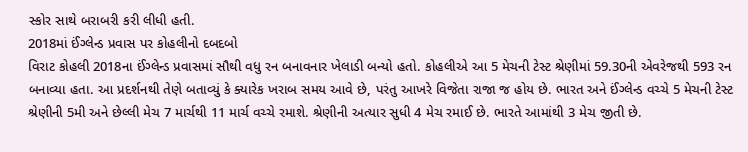સ્કોર સાથે બરાબરી કરી લીધી હતી.
2018માં ઈંગ્લેન્ડ પ્રવાસ પર કોહલીનો દબદબો
વિરાટ કોહલી 2018ના ઈંગ્લેન્ડ પ્રવાસમાં સૌથી વધુ રન બનાવનાર ખેલાડી બન્યો હતો. કોહલીએ આ 5 મેચની ટેસ્ટ શ્રેણીમાં 59.30ની એવરેજથી 593 રન બનાવ્યા હતા. આ પ્રદર્શનથી તેણે બતાવ્યું કે ક્યારેક ખરાબ સમય આવે છે, પરંતુ આખરે વિજેતા રાજા જ હોય છે. ભારત અને ઈંગ્લેન્ડ વચ્ચે 5 મેચની ટેસ્ટ શ્રેણીની 5મી અને છેલ્લી મેચ 7 માર્ચથી 11 માર્ચ વચ્ચે રમાશે. શ્રેણીની અત્યાર સુધી 4 મેચ રમાઈ છે. ભારતે આમાંથી 3 મેચ જીતી છે.